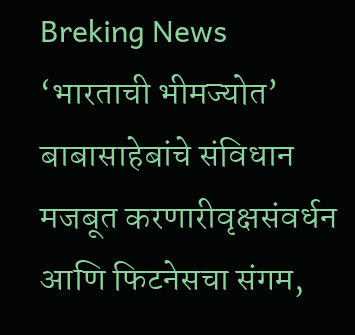Breking News
‘भारताची भीमज्योत’ बाबासाहेबांचे संविधान मजबूत करणारीवृक्षसंवर्धन आणि फिटनेसचा संगम,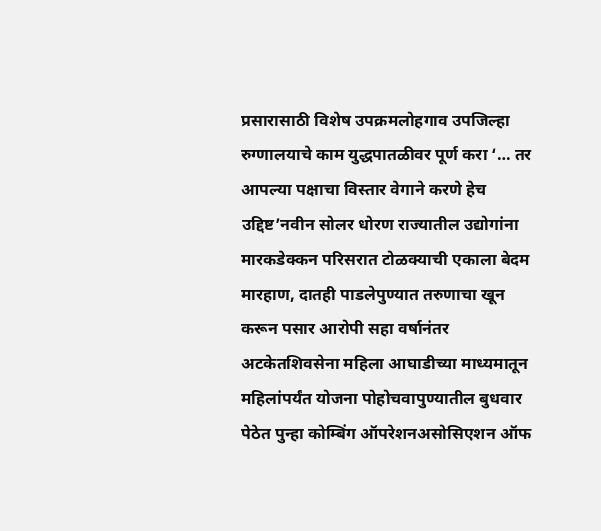प्रसारासाठी विशेष उपक्रमलोहगाव उपजिल्हा रुग्णालयाचे काम युद्धपातळीवर पूर्ण करा ‘… तर आपल्या पक्षाचा विस्तार वेगाने करणे हेच उद्दिष्ट’नवीन सोलर धोरण राज्यातील उद्योगांना मारकडेक्कन परिसरात टोळक्याची एकाला बेदम मारहाण, दातही पाडलेपुण्यात तरुणाचा खून करून पसार आरोपी सहा वर्षानंतर अटकेतशिवसेना महिला आघाडीच्या माध्यमातून महिलांपर्यंत योजना पोहोचवापुण्यातील बुधवार पेठेत पुन्हा कोम्बिंग ऑपरेशनअसोसिएशन ऑफ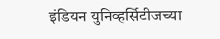इंडियन युनिव्हर्सिटीजच्या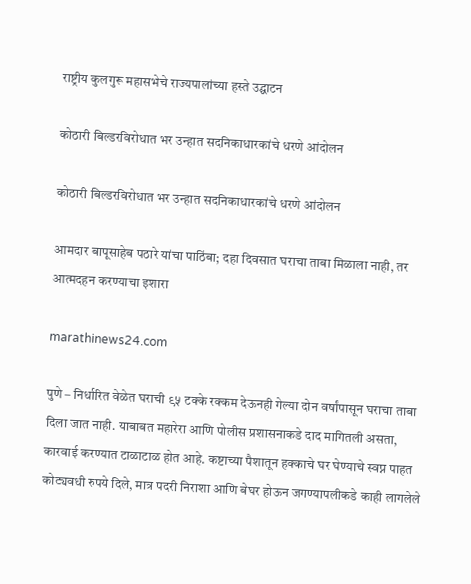राष्ट्रीय कुलगुरू महासभेचे राज्यपालांच्या हस्ते उद्घाटन

कोठारी बिल्डरविरोधात भर उन्हात सदनिकाधारकांचे धरणे आंदोलन

कोठारी बिल्डरविरोधात भर उन्हात सदनिकाधारकांचे धरणे आंदोलन

आमदार बापूसाहेब पठारे यांचा पाठिंबा; दहा दिवसात घराचा ताबा मिळाला नाही, तर आत्मदहन करण्याचा इशारा

marathinews24.com

पुणे – निर्धारित वेळेत घराची ९५ टक्के रक्कम देऊनही गेल्या दोन वर्षांपासून घराचा ताबा दिला जात नाही. याबाबत महारेरा आणि पोलीस प्रशासनाकडे दाद मागितली असता, कारवाई करण्यात टाळाटाळ होत आहे. कष्टाच्या पैशातून हक्काचे घर घेण्याचे स्वप्न पाहत कोट्यवधी रुपये दिले, मात्र पदरी निराशा आणि बेघर होऊन जगण्यापलीकडे काही लागलेले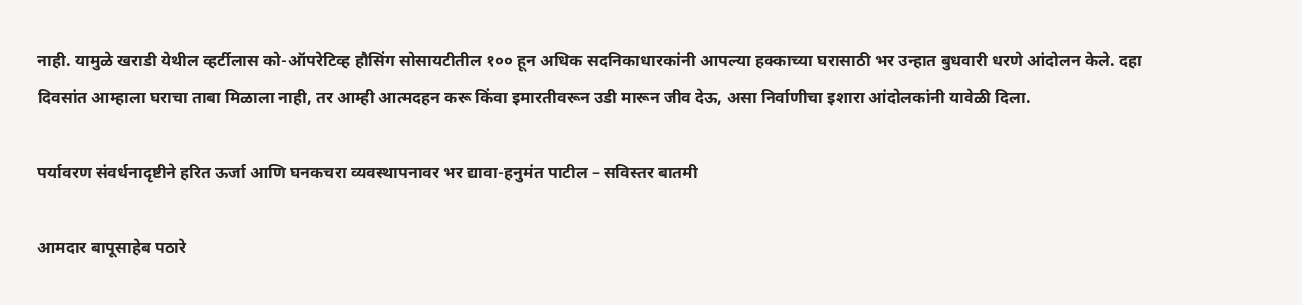नाही. यामुळे खराडी येथील व्हर्टीलास को-ऑपरेटिव्ह हौसिंग सोसायटीतील १०० हून अधिक सदनिकाधारकांनी आपल्या हक्काच्या घरासाठी भर उन्हात बुधवारी धरणे आंदोलन केले. दहा दिवसांत आम्हाला घराचा ताबा मिळाला नाही, तर आम्ही आत्मदहन करू किंवा इमारतीवरून उडी मारून जीव देऊ, असा निर्वाणीचा इशारा आंदोलकांनी यावेळी दिला.

पर्यावरण संवर्धनादृष्टीने हरित ऊर्जा आणि घनकचरा व्यवस्थापनावर भर द्यावा-हनुमंत पाटील – सविस्तर बातमी

आमदार बापूसाहेब पठारे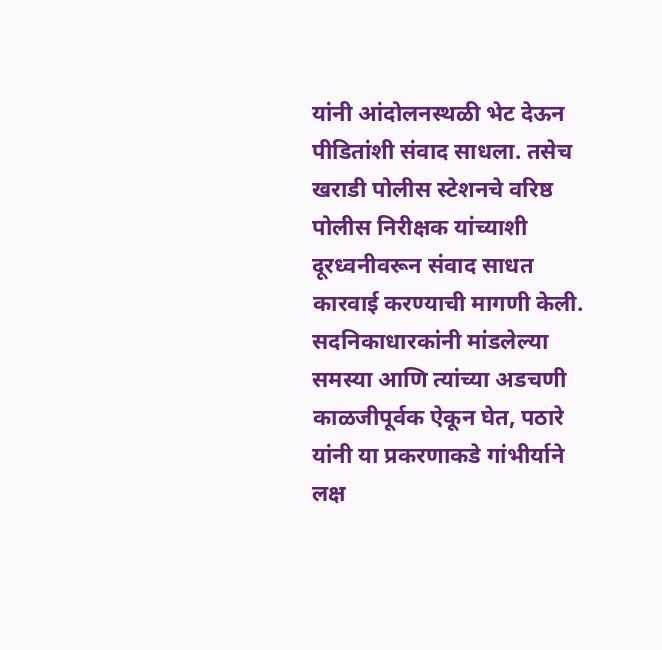यांनी आंदोलनस्थळी भेट देऊन पीडितांशी संवाद साधला. तसेच खराडी पोलीस स्टेशनचे वरिष्ठ पोलीस निरीक्षक यांच्याशी दूरध्वनीवरून संवाद साधत कारवाई करण्याची मागणी केली. सदनिकाधारकांनी मांडलेल्या समस्या आणि त्यांच्या अडचणी काळजीपूर्वक ऐकून घेत, पठारे यांनी या प्रकरणाकडे गांभीर्याने लक्ष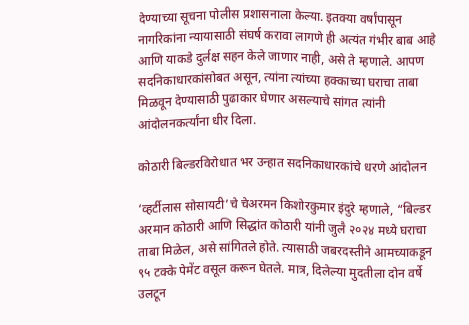देण्याच्या सूचना पोलीस प्रशासनाला केल्या. इतक्या वर्षांपासून नागरिकांना न्यायासाठी संघर्ष करावा लागणे ही अत्यंत गंभीर बाब आहे आणि याकडे दुर्लक्ष सहन केले जाणार नाही, असे ते म्हणाले. आपण सदनिकाधारकांसोबत असून, त्यांना त्यांच्या हक्काच्या घराचा ताबा मिळवून देण्यासाठी पुढाकार घेणार असल्याचे सांगत त्यांनी आंदोलनकर्त्यांना धीर दिला.

कोठारी बिल्डरविरोधात भर उन्हात सदनिकाधारकांचे धरणे आंदोलन

‘व्हर्टीलास सोसायटी’चे चेअरमन किशोरकुमार इंदुरे म्हणाले, “बिल्डर अरमान कोठारी आणि सिद्धांत कोठारी यांनी जुलै २०२४ मध्ये घराचा ताबा मिळेल, असे सांगितले होते. त्यासाठी जबरदस्तीने आमच्याकडून ९५ टक्के पेमेंट वसूल करून घेतले. मात्र, दिलेल्या मुदतीला दोन वर्षे उलटून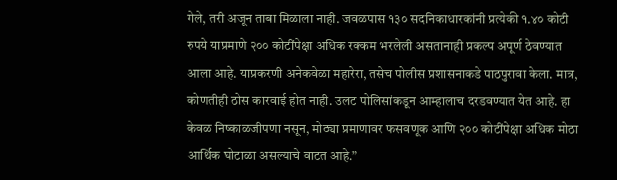गेले, तरी अजून ताबा मिळाला नाही. जवळपास १३० सदनिकाधारकांनी प्रत्येकी १.४० कोटी रुपये याप्रमाणे २०० कोटींपेक्षा अधिक रक्कम भरलेली असतानाही प्रकल्प अपूर्ण ठेवण्यात आला आहे. याप्रकरणी अनेकवेळा महारेरा, तसेच पोलीस प्रशासनाकडे पाठपुरावा केला. मात्र, कोणतीही ठोस कारवाई होत नाही. उलट पोलिसांकडून आम्हालाच दरडवण्यात येत आहे. हा केवळ निष्काळजीपणा नसून, मोठ्या प्रमाणावर फसवणूक आणि २०० कोटींपेक्षा अधिक मोठा आर्थिक घोटाळा असल्याचे वाटत आहे.”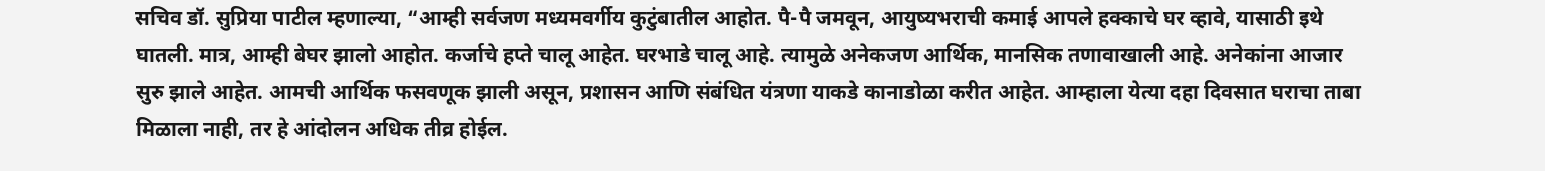सचिव डॉ. सुप्रिया पाटील म्हणाल्या, “आम्ही सर्वजण मध्यमवर्गीय कुटुंबातील आहोत. पै-पै जमवून, आयुष्यभराची कमाई आपले हक्काचे घर व्हावे, यासाठी इथे घातली. मात्र, आम्ही बेघर झालो आहोत. कर्जाचे हप्ते चालू आहेत. घरभाडे चालू आहे. त्यामुळे अनेकजण आर्थिक, मानसिक तणावाखाली आहे. अनेकांना आजार सुरु झाले आहेत. आमची आर्थिक फसवणूक झाली असून, प्रशासन आणि संबंधित यंत्रणा याकडे कानाडोळा करीत आहेत. आम्हाला येत्या दहा दिवसात घराचा ताबा मिळाला नाही, तर हे आंदोलन अधिक तीव्र होईल.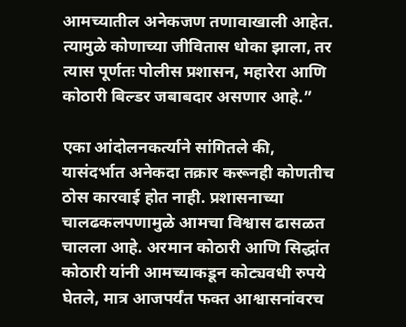आमच्यातील अनेकजण तणावाखाली आहेत. त्यामुळे कोणाच्या जीवितास धोका झाला, तर त्यास पूर्णतः पोलीस प्रशासन, महारेरा आणि कोठारी बिल्डर जबाबदार असणार आहे.”

एका आंदोलनकर्त्याने सांगितले की, यासंदर्भात अनेकदा तक्रार करूनही कोणतीच ठोस कारवाई होत नाही. प्रशासनाच्या चालढकलपणामुळे आमचा विश्वास ढासळत चालला आहे. अरमान कोठारी आणि सिद्धांत कोठारी यांनी आमच्याकडून कोट्यवधी रुपये घेतले, मात्र आजपर्यंत फक्त आश्वासनांवरच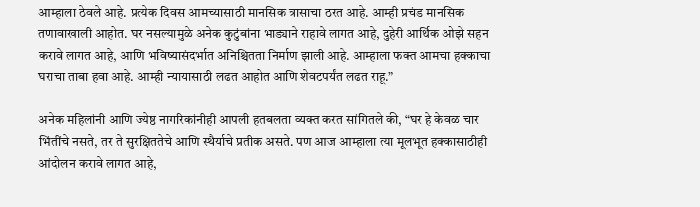आम्हाला ठेवले आहे. प्रत्येक दिवस आमच्यासाठी मानसिक त्रासाचा ठरत आहे. आम्ही प्रचंड मानसिक तणावाखाली आहोत. घर नसल्यामुळे अनेक कुटुंबांना भाड्याने राहावे लागत आहे, दुहेरी आर्थिक ओझे सहन करावे लागत आहे, आणि भविष्यासंदर्भात अनिश्चितता निर्माण झाली आहे. आम्हाला फक्त आमचा हक्काचा घराचा ताबा हवा आहे. आम्ही न्यायासाठी लढत आहोत आणि शेवटपर्यंत लढत राहू.”

अनेक महिलांनी आणि ज्येष्ठ नागरिकांनीही आपली हतबलता व्यक्त करत सांगितले की, “घर हे केवळ चार भिंतींचे नसते, तर ते सुरक्षिततेचे आणि स्थैर्याचे प्रतीक असते. पण आज आम्हाला त्या मूलभूत हक्कासाठीही आंदोलन करावे लागत आहे,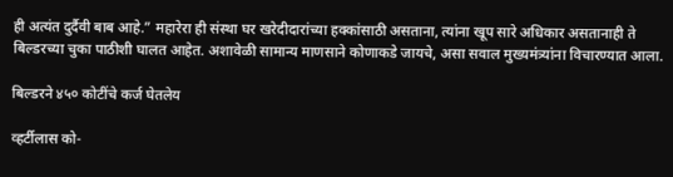ही अत्यंत दुर्दैवी बाब आहे.” महारेरा ही संस्था घर खरेदीदारांच्या हक्कांसाठी असताना, त्यांना खूप सारे अधिकार असतानाही ते बिल्डरच्या चुका पाठीशी घालत आहेत. अशावेळी सामान्य माणसाने कोणाकडे जायचे, असा सवाल मुख्यमंत्र्यांना विचारण्यात आला.

बिल्डरने ४५० कोटींचे कर्ज घेतलेय

व्हर्टीलास को-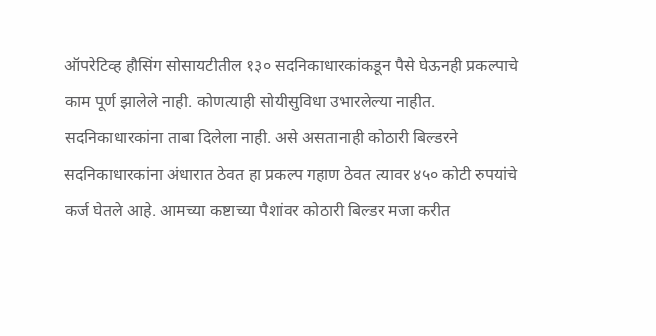ऑपरेटिव्ह हौसिंग सोसायटीतील १३० सदनिकाधारकांकडून पैसे घेऊनही प्रकल्पाचे काम पूर्ण झालेले नाही. कोणत्याही सोयीसुविधा उभारलेल्या नाहीत. सदनिकाधारकांना ताबा दिलेला नाही. असे असतानाही कोठारी बिल्डरने सदनिकाधारकांना अंधारात ठेवत हा प्रकल्प गहाण ठेवत त्यावर ४५० कोटी रुपयांचे कर्ज घेतले आहे. आमच्या कष्टाच्या पैशांवर कोठारी बिल्डर मजा करीत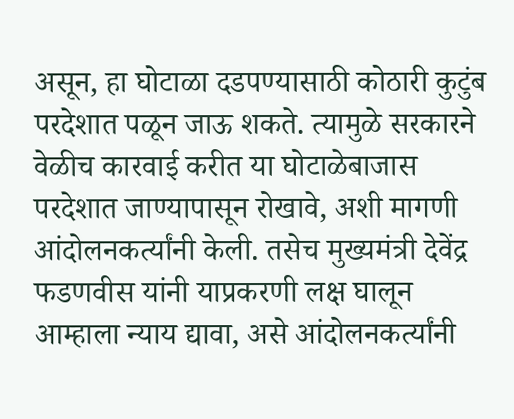असून, हा घोटाळा दडपण्यासाठी कोठारी कुटुंब परदेशात पळून जाऊ शकते. त्यामुळे सरकारने वेळीच कारवाई करीत या घोटाळेबाजास परदेशात जाण्यापासून रोखावे, अशी मागणी आंदोलनकर्त्यांनी केली. तसेच मुख्यमंत्री देवेंद्र फडणवीस यांनी याप्रकरणी लक्ष घालून आम्हाला न्याय द्यावा, असे आंदोलनकर्त्यांनी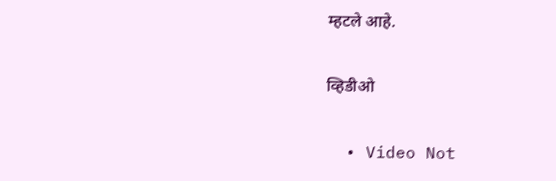म्हटले आहे.

व्हिडीओ

  • Video Not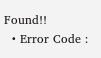Found!!
  • Error Code :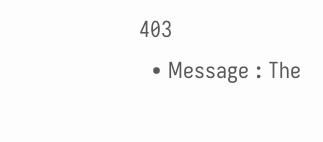403
  • Message : The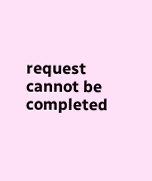request cannot be completed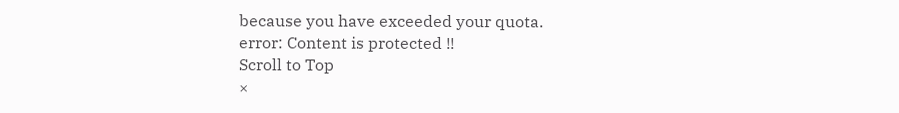because you have exceeded your quota.
error: Content is protected !!
Scroll to Top
×